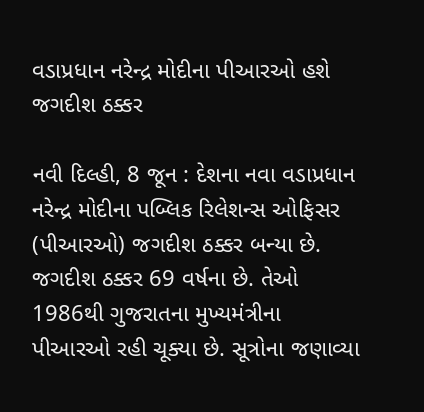વડાપ્રધાન નરેન્દ્ર મોદીના પીઆરઓ હશે જગદીશ ઠક્કર

નવી દિલ્હી, 8 જૂન : દેશના નવા વડાપ્રધાન નરેન્દ્ર મોદીના પબ્લિક રિલેશન્સ ઓફિસર (પીઆરઓ) જગદીશ ઠક્કર બન્યા છે. જગદીશ ઠક્કર 69 વર્ષના છે. તેઓ 1986થી ગુજરાતના મુખ્યમંત્રીના પીઆરઓ રહી ચૂક્યા છે. સૂત્રોના જણાવ્યા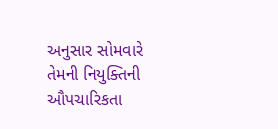અનુસાર સોમવારે તેમની નિયુક્તિની ઔપચારિકતા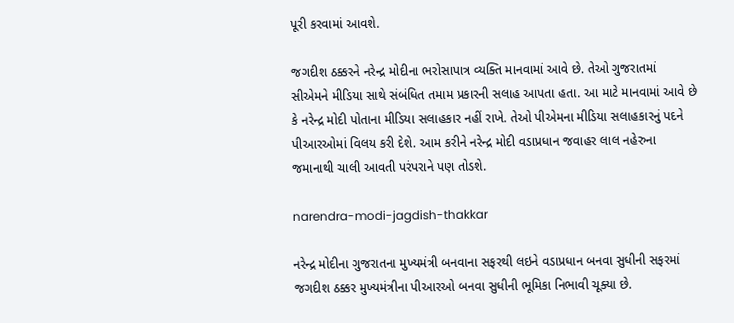પૂરી કરવામાં આવશે.

જગદીશ ઠક્કરને નરેન્દ્ર મોદીના ભરોસાપાત્ર વ્યક્તિ માનવામાં આવે છે. તેઓ ગુજરાતમાં સીએમને મીડિયા સાથે સંબંધિત તમામ પ્રકારની સલાહ આપતા હતા. આ માટે માનવામાં આવે છે કે નરેન્દ્ર મોદી પોતાના મીડિયા સલાહકાર નહીં રાખે. તેઓ પીએમના મીડિયા સલાહકારનું પદને પીઆરઓમાં વિલય કરી દેશે. આમ કરીને નરેન્દ્ર મોદી વડાપ્રધાન જવાહર લાલ નહેરુના જમાનાથી ચાલી આવતી પરંપરાને પણ તોડશે.

narendra-modi-jagdish-thakkar

નરેન્દ્ર મોદીના ગુજરાતના મુખ્યમંત્રી બનવાના સફરથી લઇને વડાપ્રધાન બનવા સુધીની સફરમાં જગદીશ ઠક્કર મુખ્યમંત્રીના પીઆરઓ બનવા સુધીની ભૂમિકા નિભાવી ચૂક્યા છે.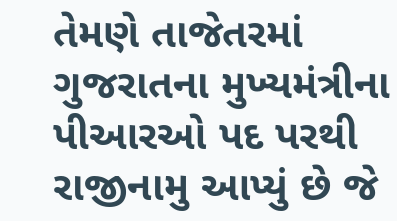તેમણે તાજેતરમાં ગુજરાતના મુખ્યમંત્રીના પીઆરઓ પદ પરથી રાજીનામુ આપ્યું છે જે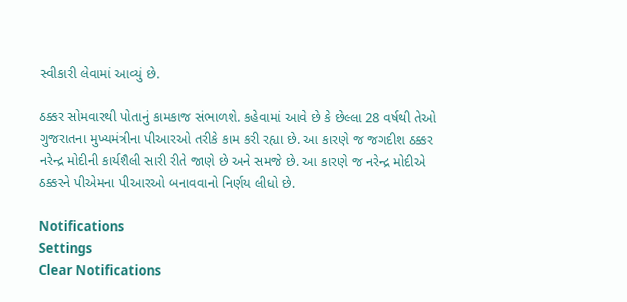સ્વીકારી લેવામાં આવ્યું છે.

ઠક્કર સોમવારથી પોતાનું કામકાજ સંભાળશે. કહેવામાં આવે છે કે છેલ્લા 28 વર્ષથી તેઓ ગુજરાતના મુખ્યમંત્રીના પીઆરઓ તરીકે કામ કરી રહ્યા છે. આ કારણે જ જગદીશ ઠક્કર નરેન્દ્ર મોદીની કાર્યશૈલી સારી રીતે જાણે છે અને સમજે છે. આ કારણે જ નરેન્દ્ર મોદીએ ઠક્કરને પીએમના પીઆરઓ બનાવવાનો નિર્ણય લીધો છે.

Notifications
Settings
Clear Notifications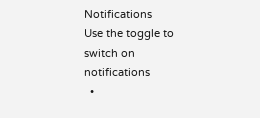Notifications
Use the toggle to switch on notifications
  •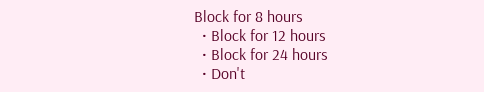Block for 8 hours
  • Block for 12 hours
  • Block for 24 hours
  • Don't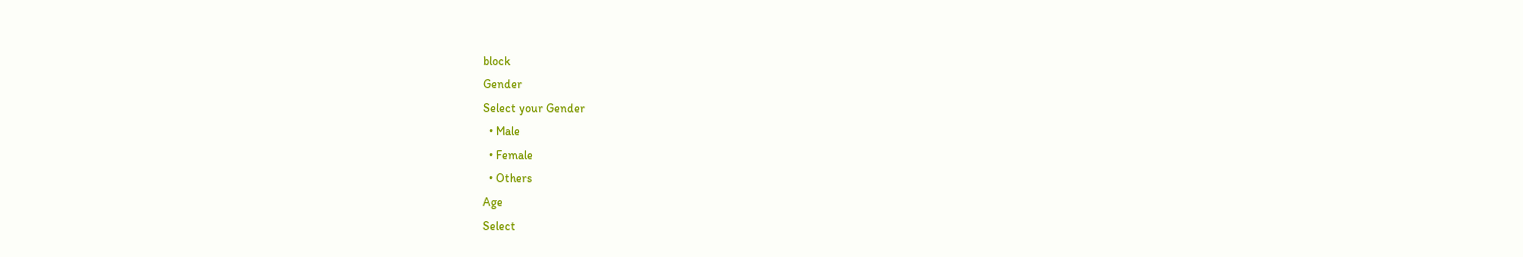block
Gender
Select your Gender
  • Male
  • Female
  • Others
Age
Select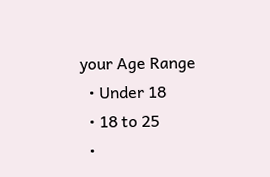your Age Range
  • Under 18
  • 18 to 25
  •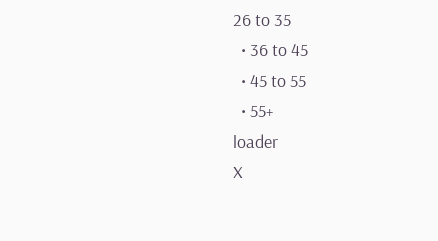26 to 35
  • 36 to 45
  • 45 to 55
  • 55+
loader
X